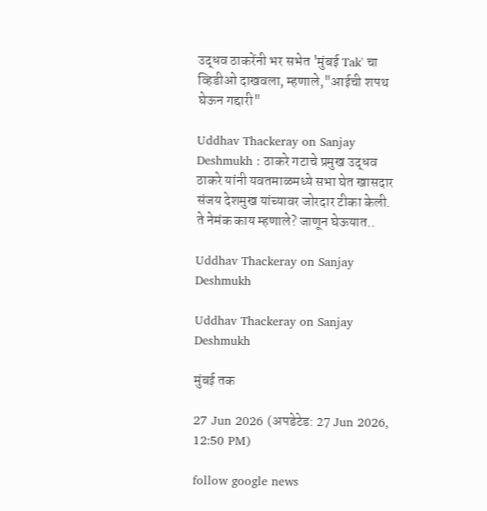उद्धव ठाकरेंनी भर सभेत 'मुंबई Tak' चा व्हिडीओ दाखवला, म्हणाले,"आईची शपथ घेऊन गद्दारी"

Uddhav Thackeray on Sanjay Deshmukh : ठाकरे गटाचे प्रमुख उद्धव ठाकरे यांनी यवतमाळमध्ये सभा घेत खासदार संजय देशमुख यांच्यावर जोरदार टीका केली. ते नेमंक काय म्हणाले? जाणून घेऊयात..

Uddhav Thackeray on Sanjay Deshmukh

Uddhav Thackeray on Sanjay Deshmukh

मुंबई तक

27 Jun 2026 (अपडेटेड: 27 Jun 2026, 12:50 PM)

follow google news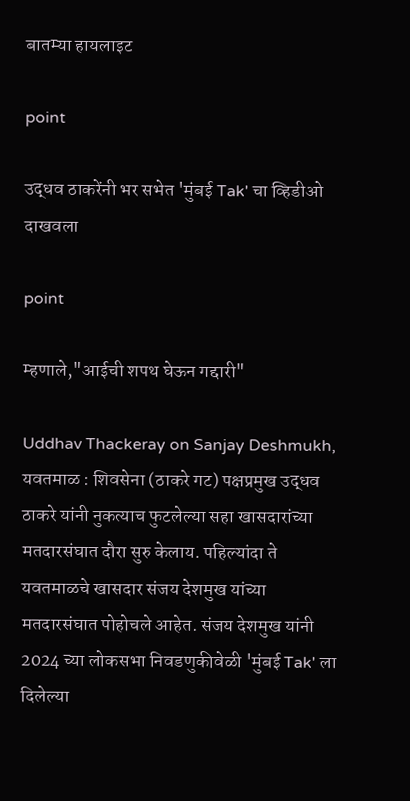बातम्या हायलाइट

point

उद्धव ठाकरेंनी भर सभेत 'मुंबई Tak' चा व्हिडीओ दाखवला

point

म्हणाले,"आईची शपथ घेऊन गद्दारी"

Uddhav Thackeray on Sanjay Deshmukh, यवतमाळ : शिवसेना (ठाकरे गट) पक्षप्रमुख उद्धव ठाकरे यांनी नुकत्याच फुटलेल्या सहा खासदारांच्या मतदारसंघात दौरा सुरु केलाय. पहिल्यांदा ते यवतमाळचे खासदार संजय देशमुख यांच्या मतदारसंघात पोहोचले आहेत. संजय देशमुख यांनी 2024 च्या लोकसभा निवडणुकीवेळी 'मुंबई Tak' ला दिलेल्या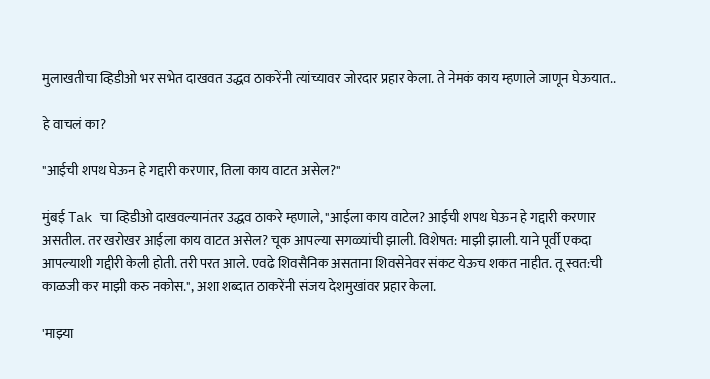मुलाखतीचा व्हिडीओ भर सभेत दाखवत उद्धव ठाकरेंनी त्यांच्यावर जोरदार प्रहार केला. ते नेमकं काय म्हणाले जाणून घेऊयात..

हे वाचलं का?

"आईची शपथ घेऊन हे गद्दारी करणार, तिला काय वाटत असेल?"

मुंबई Tak चा व्हिडीओ दाखवल्यानंतर उद्धव ठाकरे म्हणाले, "आईला काय वाटेल? आईची शपथ घेऊन हे गद्दारी करणार असतील. तर खरोखर आईला काय वाटत असेल? चूक आपल्या सगळ्यांची झाली. विशेषत: माझी झाली. याने पूर्वी एकदा आपल्याशी गद्दीरी केली होती. तरी परत आले. एवढे शिवसैनिक असताना शिवसेनेवर संकट येऊच शकत नाहीत. तू स्वत:ची काळजी कर माझी करु नकोस.", अशा शब्दात ठाकरेंनी संजय देशमुखांवर प्रहार केला.

'माझ्या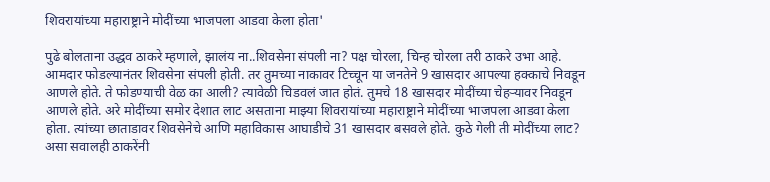शिवरायांच्या महाराष्ट्राने मोदींच्या भाजपला आडवा केला होता'

पुढे बोलताना उद्धव ठाकरे म्हणाले, झालंय ना..शिवसेना संपली ना? पक्ष चोरला, चिन्ह चोरला तरी ठाकरे उभा आहे. आमदार फोडल्यानंतर शिवसेना संपली होती. तर तुमच्या नाकावर टिच्चून या जनतेने 9 खासदार आपल्या हक्काचे निवडून आणले होते. ते फोडण्याची वेळ का आली? त्यावेळी चिडवलं जात होतं. तुमचे 18 खासदार मोदींच्या चेहऱ्यावर निवडून आणले होते. अरे मोदींच्या समोर देशात लाट असताना माझ्या शिवरायांच्या महाराष्ट्राने मोदींच्या भाजपला आडवा केला होता. त्यांच्या छाताडावर शिवसेनेचे आणि महाविकास आघाडीचे 31 खासदार बसवले होते. कुठे गेली ती मोदींच्या लाट? असा सवालही ठाकरेंनी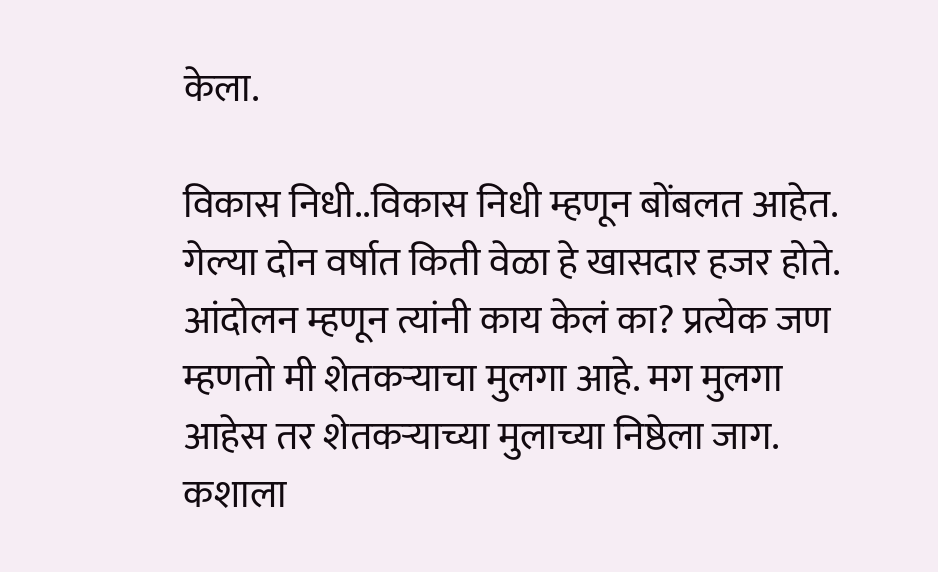केला.

विकास निधी..विकास निधी म्हणून बोंबलत आहेत. गेल्या दोन वर्षात किती वेळा हे खासदार हजर होते. आंदोलन म्हणून त्यांनी काय केलं का? प्रत्येक जण म्हणतो मी शेतकऱ्याचा मुलगा आहे. मग मुलगा आहेस तर शेतकऱ्याच्या मुलाच्या निष्ठेला जाग. कशाला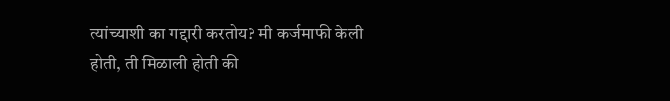त्यांच्याशी का गद्दारी करतोय? मी कर्जमाफी केली होती, ती मिळाली होती की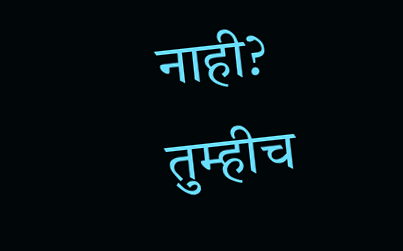नाही? तुम्हीच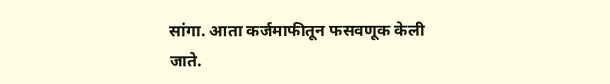सांगा. आता कर्जमाफीतून फसवणूक केली जाते.